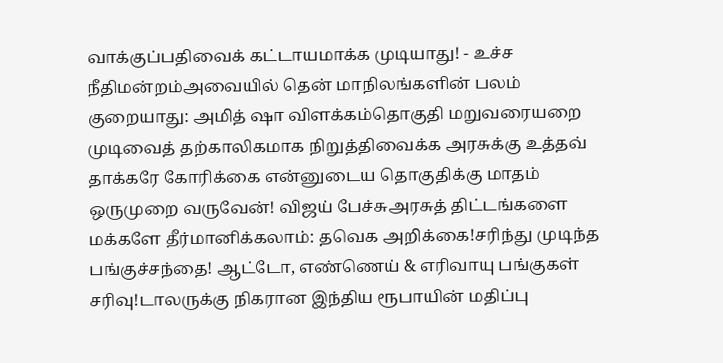வாக்குப்பதிவைக் கட்டாயமாக்க முடியாது! - உச்ச நீதிமன்றம்அவையில் தென் மாநிலங்களின் பலம் குறையாது: அமித் ஷா விளக்கம்தொகுதி மறுவரையறை முடிவைத் தற்காலிகமாக நிறுத்திவைக்க அரசுக்கு உத்தவ் தாக்கரே கோரிக்கை என்னுடைய தொகுதிக்கு மாதம் ஒருமுறை வருவேன்! விஜய் பேச்சுஅரசுத் திட்டங்களை மக்களே தீர்மானிக்கலாம்: தவெக அறிக்கை!சரிந்து முடிந்த பங்குச்சந்தை! ஆட்டோ, எண்ணெய் & எரிவாயு பங்குகள் சரிவு!டாலருக்கு நிகரான இந்திய ரூபாயின் மதிப்பு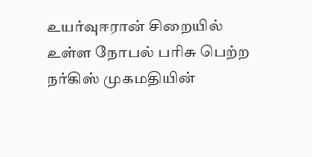உயர்வுஈரான் சிறையில் உள்ள நோபல் பரிசு பெற்ற நர்கிஸ் முகமதியின்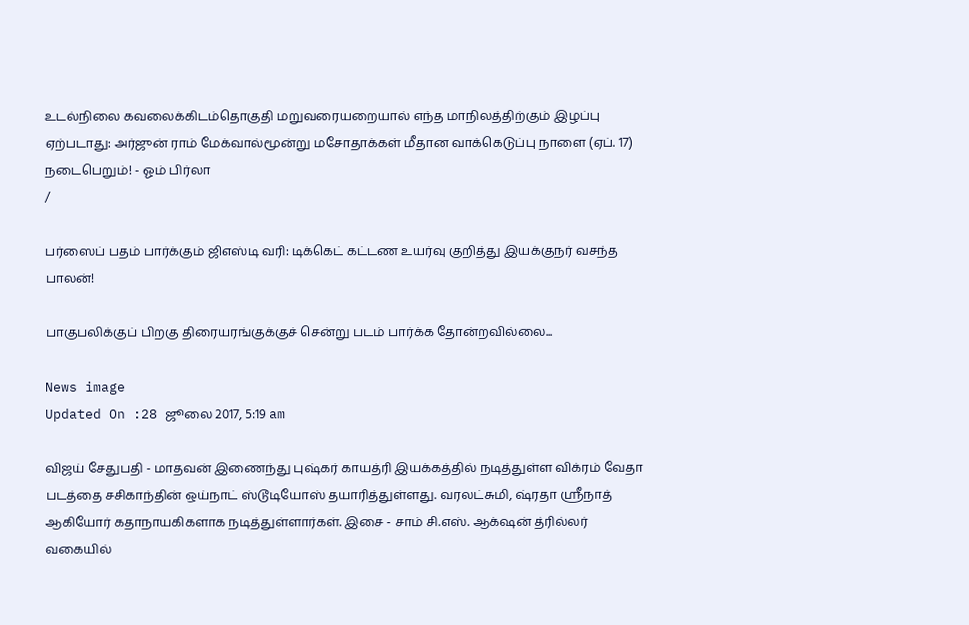உடல்நிலை கவலைக்கிடம்தொகுதி மறுவரையறையால் எந்த மாநிலத்திற்கும் இழப்பு ஏற்படாது: அர்ஜுன் ராம் மேக்வால்மூன்று மசோதாக்கள் மீதான வாக்கெடுப்பு நாளை (ஏப். 17) நடைபெறும்! - ஓம் பிர்லா
/

பர்ஸைப் பதம் பார்க்கும் ஜிஎஸ்டி வரி: டிக்கெட் கட்டண உயர்வு குறித்து இயக்குநர் வசந்த பாலன்!

பாகுபலிக்குப் பிறகு திரையரங்குக்குச் சென்று படம் பார்க்க தோன்றவில்லை...

News image
Updated On :28 ஜூலை 2017, 5:19 am

விஜய் சேதுபதி - மாதவன் இணைந்து புஷ்கர் காயத்ரி இயக்கத்தில் நடித்துள்ள விக்ரம் வேதா படத்தை சசிகாந்தின் ஒய்நாட் ஸ்டூடியோஸ் தயாரித்துள்ளது. வரலட்சுமி, ஷ்ரதா ஸ்ரீநாத் ஆகியோர் கதாநாயகிகளாக நடித்துள்ளார்கள். இசை - சாம் சி.எஸ். ஆக்‌ஷன் த்ரில்லர் வகையில்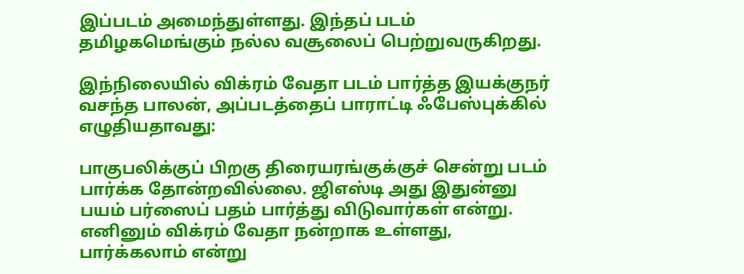இப்படம் அமைந்துள்ளது. இந்தப் படம் தமிழகமெங்கும் நல்ல வசூலைப் பெற்றுவருகிறது.

இந்நிலையில் விக்ரம் வேதா படம் பார்த்த இயக்குநர் வசந்த பாலன், அப்படத்தைப் பாராட்டி ஃபேஸ்புக்கில் எழுதியதாவது:

பாகுபலிக்குப் பிறகு திரையரங்குக்குச் சென்று படம் பார்க்க தோன்றவில்லை. ஜிஎஸ்டி அது இதுன்னு பயம் பர்ஸைப் பதம் பார்த்து விடுவார்கள் என்று. எனினும் விக்ரம் வேதா நன்றாக உள்ளது, பார்க்கலாம் என்று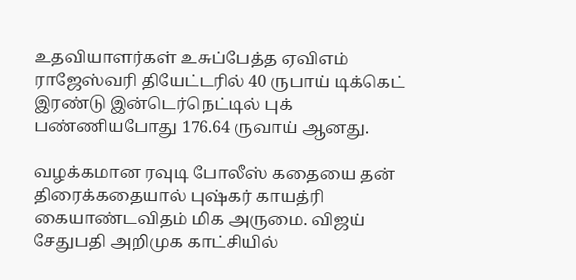உதவியாளர்கள் உசுப்பேத்த ஏவிஎம் ராஜேஸ்வரி தியேட்டரில் 40 ருபாய் டிக்கெட் இரண்டு இன்டெர்நெட்டில் புக் பண்ணியபோது 176.64 ருவாய் ஆனது.

வழக்கமான ரவுடி போலீஸ் கதையை தன் திரைக்கதையால் புஷ்கர் காயத்ரி கையாண்டவிதம் மிக அருமை. விஜய் சேதுபதி அறிமுக காட்சியில்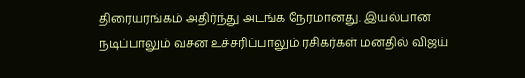திரையரங்கம் அதிர்ந்து அடங்க நேரமானது. இயல்பான நடிப்பாலும் வசன உச்சரிப்பாலும் ரசிகர்கள் மனதில் விஜய்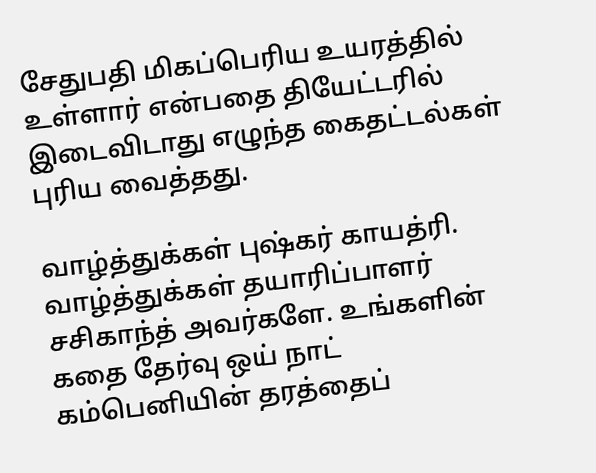சேதுபதி மிகப்பெரிய உயரத்தில் உள்ளார் என்பதை தியேட்டரில் இடைவிடாது எழுந்த கைதட்டல்கள் புரிய வைத்தது.

வாழ்த்துக்கள் புஷ்கர் காயத்ரி. வாழ்த்துக்கள் தயாரிப்பாளர் சசிகாந்த் அவர்களே. உங்களின் கதை தேர்வு ஒய் நாட் கம்பெனியின் தரத்தைப்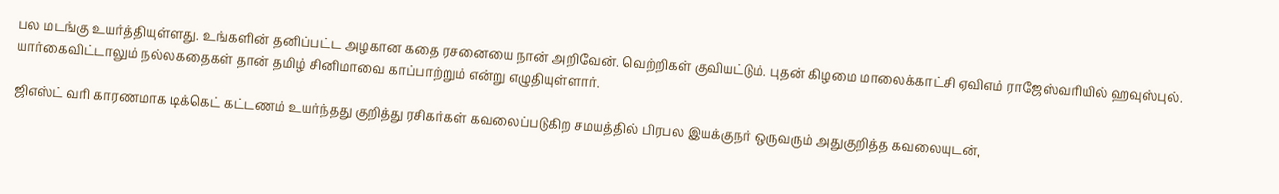பல மடங்கு உயர்த்தியுள்ளது. உங்களின் தனிப்பட்ட அழகான கதை ரசனையை நான் அறிவேன். வெற்றிகள் குவியட்டும். புதன் கிழமை மாலைக்காட்சி ஏவிஎம் ராஜேஸ்வரியில் ஹவுஸ்புல். யார்கைவிட்டாலும் நல்லகதைகள் தான் தமிழ் சினிமாவை காப்பாற்றும் என்று எழுதியுள்ளார்.

ஜிஎஸ்ட் வரி காரணமாக டிக்கெட் கட்டணம் உயர்ந்தது குறித்து ரசிகர்கள் கவலைப்படுகிற சமயத்தில் பிரபல இயக்குநர் ஒருவரும் அதுகுறித்த கவலையுடன்,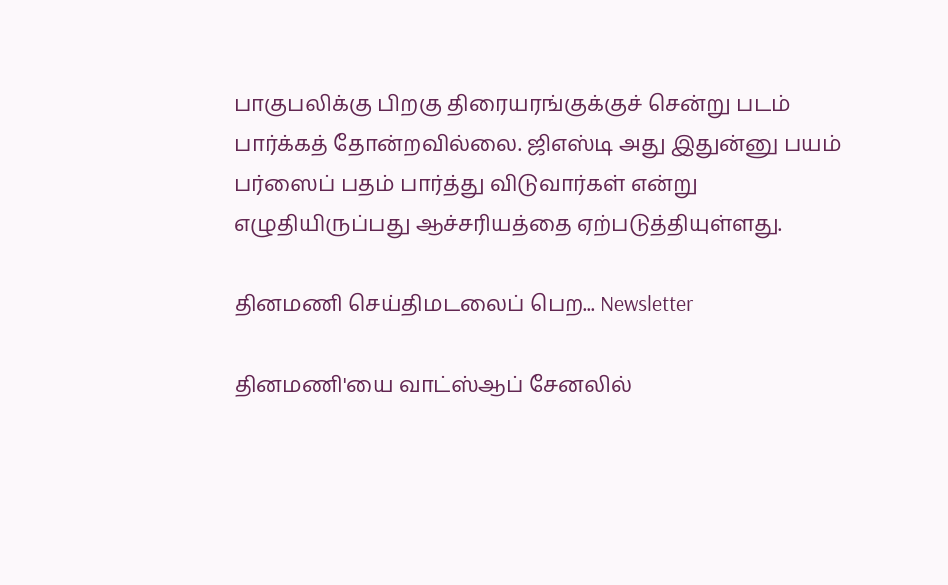பாகுபலிக்கு பிறகு திரையரங்குக்குச் சென்று படம் பார்க்கத் தோன்றவில்லை. ஜிஎஸ்டி அது இதுன்னு பயம் பர்ஸைப் பதம் பார்த்து விடுவார்கள் என்று எழுதியிருப்பது ஆச்சரியத்தை ஏற்படுத்தியுள்ளது.

தினமணி செய்திமடலைப் பெற... Newsletter

தினமணி'யை வாட்ஸ்ஆப் சேனலில்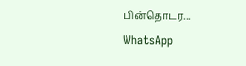பின்தொடர... WhatsApp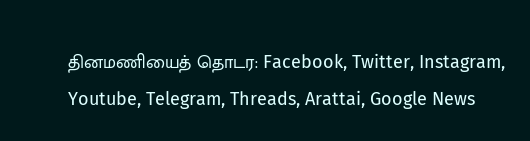தினமணியைத் தொடர: Facebook, Twitter, Instagram, Youtube, Telegram, Threads, Arattai, Google News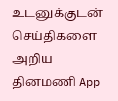உடனுக்குடன் செய்திகளை அறிய தினமணி App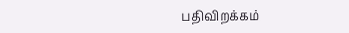பதிவிறக்கம்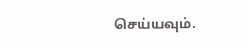செய்யவும்.